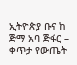ኢትዮጵያ ቡና ከ ጅማ አባ ጅፋር – ቀጥታ የውጤት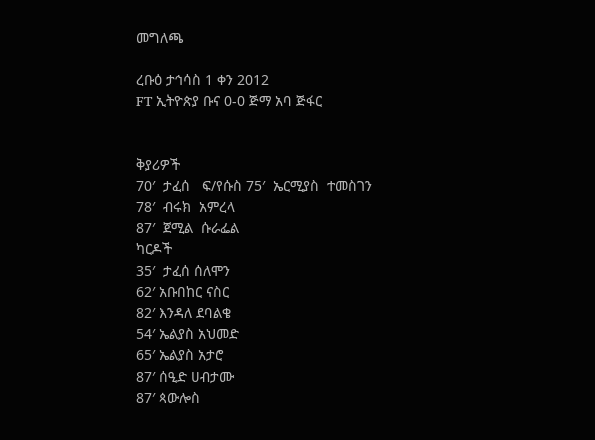መግለጫ

ረቡዕ ታኅሳስ 1 ቀን 2012
FT ኢትዮጵያ ቡና 0-0 ጅማ አባ ጅፋር


ቅያሪዎች
70′  ታፈሰ   ፍ/የሱስ 75′  ኤርሚያስ  ተመስገን
78′  ብሩክ  አምረላ
87′  ጀሚል  ሱራፌል
ካርዶች
35′  ታፈሰ ሰለሞን
62′ አቡበከር ናስር
82′ እንዳለ ደባልቄ
54′ ኤልያስ አህመድ
65′ ኤልያስ አታሮ
87′ ሰዒድ ሀብታሙ
87′ ጳውሎስ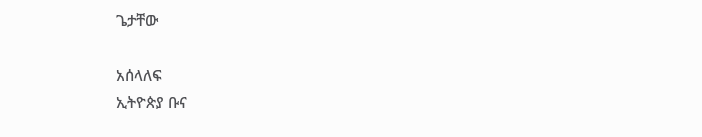ጌታቸው

አሰላለፍ
ኢትዮጵያ ቡና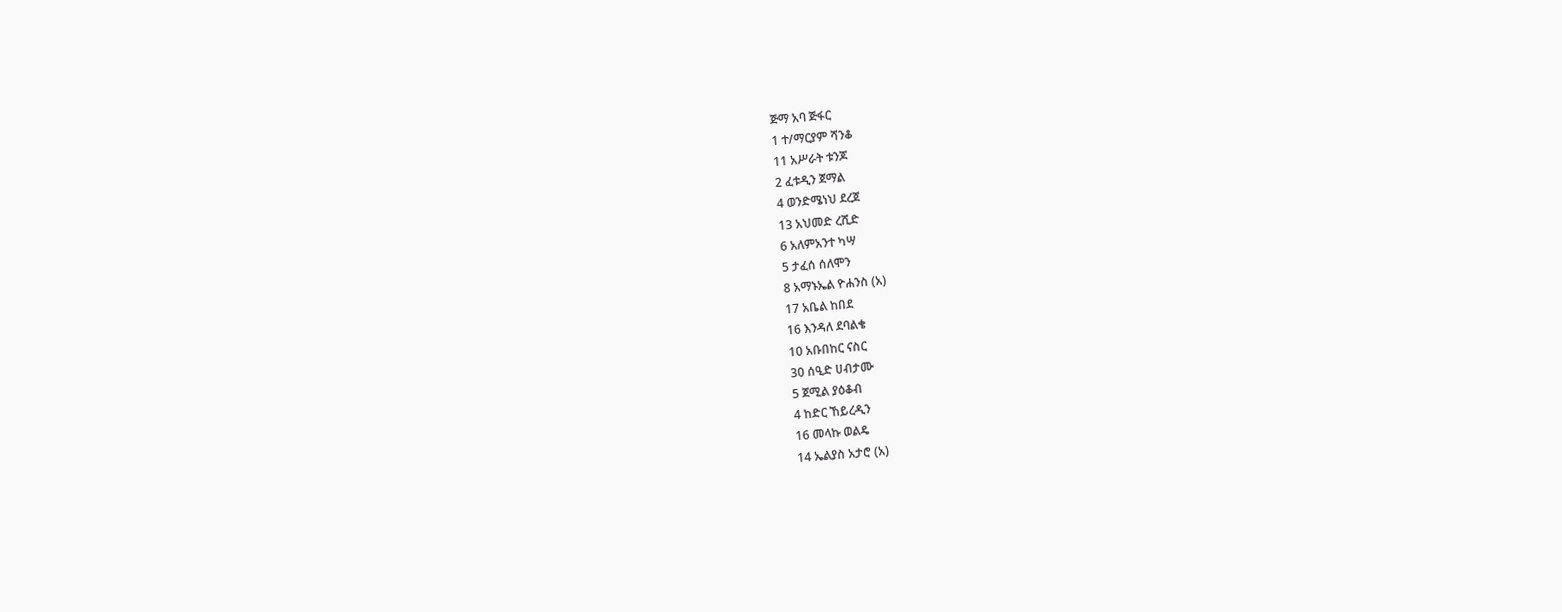ጅማ አባ ጅፋር
1 ተ/ማርያም ሻንቆ
11 አሥራት ቱንጆ
2 ፈቱዲን ጀማል
4 ወንድሜነህ ደረጀ
13 አህመድ ረሺድ
6 አለምአንተ ካሣ
5 ታፈሰ ሰለሞን
8 አማኑኤል ዮሐንስ (አ)
17 አቤል ከበደ
16 እንዳለ ደባልቄ
10 አቡበከር ናስር
30 ሰዒድ ሀብታሙ
5 ጀሚል ያዕቆብ
4 ከድር ኸይረዲን
16 መላኩ ወልዴ
14 ኤልያስ አታሮ (አ)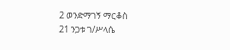2 ወንድማገኝ ማርቆስ
21 ንጋቱ ገ/ሥላሴ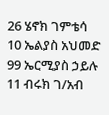26 ሄኖክ ገምቴሳ
10 ኤልያስ አህመድ
99 ኤርሚያስ ኃይሉ
11 ብሩክ ገ/አብ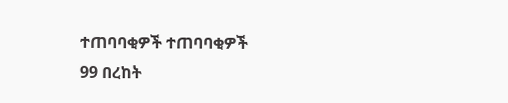ተጠባባቂዎች ተጠባባቂዎች
99 በረከት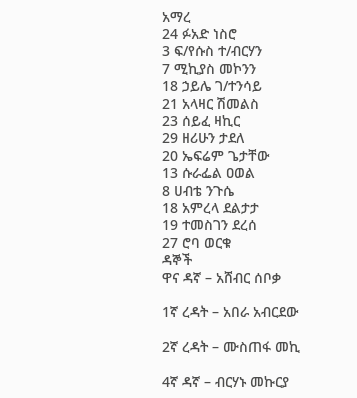አማረ
24 ፉአድ ነስሮ
3 ፍ/የሱስ ተ/ብርሃን
7 ሚኪያስ መኮንን
18 ኃይሌ ገ/ተንሳይ
21 አላዛር ሽመልስ
23 ሰይፈ ዛኪር
29 ዘሪሁን ታደለ
20 ኤፍሬም ጌታቸው
13 ሱራፌል ዐወል
8 ሀብቴ ንጉሴ
18 አምረላ ደልታታ
19 ተመስገን ደረሰ
27 ሮባ ወርቁ
ዳኞች
ዋና ዳኛ – አሸብር ሰቦቃ

1ኛ ረዳት – አበራ አብርደው

2ኛ ረዳት – ሙስጠፋ መኪ

4ኛ ዳኛ – ብርሃኑ መኩርያ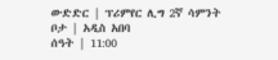ውድድር | ፕሪምየር ሊግ 2ኛ ሳምንት
ቦታ | አዲስ አበባ
ሰዓት | 11:00